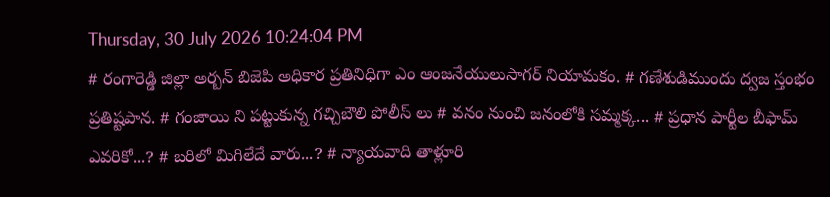Thursday, 30 July 2026 10:24:04 PM
# రంగారెడ్డి జిల్లా అర్బన్ బిజెపి అధికార ప్రతినిధిగా ఎం ఆంజనేయులుసాగర్ నియామకం. # గణేశుడిముందు ద్వజ స్తంభం ప్రతిష్టపాన. # గంజాయి ని పట్టుకున్న గచ్చిబౌలి పోలీస్ లు # వనం నుంచి జనంలోకి సమ్మక్క... # ప్రధాన పార్టీల బీఫామ్ ఎవరికో...? # బరిలో మిగిలేదే వారు...? # న్యాయవాది తాళ్లూరి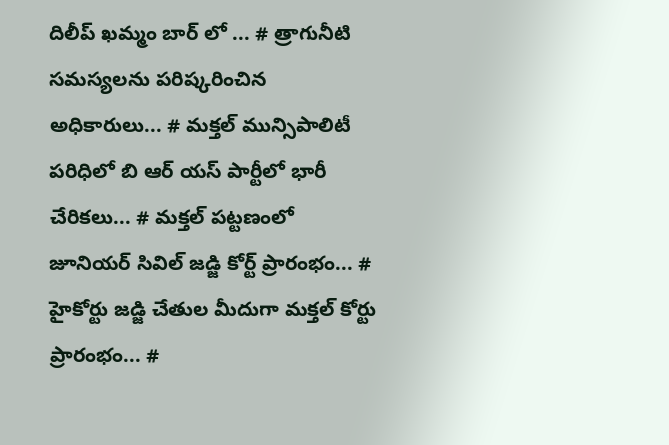దిలీప్ ఖమ్మం బార్ లో ... # త్రాగునీటి సమస్యలను పరిష్కరించిన అధికారులు... # మక్తల్ మున్సిపాలిటీ పరిధిలో బి ఆర్ యస్ పార్టీలో భారీ చేరికలు... # మక్తల్ పట్టణంలో జూనియర్ సివిల్ జడ్జి కోర్ట్ ప్రారంభం... # హైకోర్టు జడ్జి చేతుల మీదుగా మక్తల్ కోర్టు ప్రారంభం... #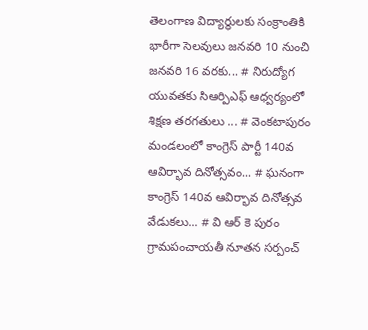తెలంగాణ విద్యార్ధులకు సంక్రాంతికి భారీగా సెలవులు జనవరి 10 నుంచి జనవరి 16 వరకు... # నిరుద్యోగ యువతకు సిఆర్పిఎఫ్ ఆధ్వర్యంలో శిక్షణ తరగతులు ... # వెంకటాపురం మండలంలో కాంగ్రెస్ పార్టీ 140వ ఆవిర్భావ దినోత్సవం... # ఘనంగా కాంగ్రెస్ 140వ ఆవిర్భావ దినోత్సవ వేడుకలు... # వి ఆర్ కె పురం గ్రామపంచాయతీ నూతన సర్పంచ్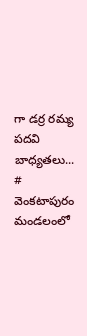గా డర్ర రమ్య పదవి బాధ్యతలు... # వెంకటాపురం మండలంలో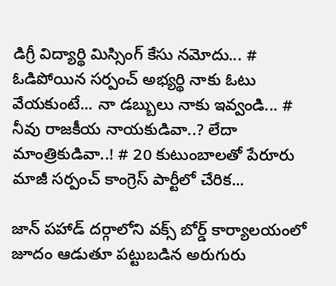డిగ్రీ విద్యార్థి మిస్సింగ్ కేసు నమోదు... # ఓడిపోయిన సర్పంచ్ అభ్యర్థి నాకు ఓటు వేయకుంటే... నా డబ్బులు నాకు ఇవ్వండి... # నీవు రాజకీయ నాయకుడివా..? లేదా మాంత్రికుడివా..! # 20 కుటుంబాలతో పేరూరు మాజీ సర్పంచ్ కాంగ్రెస్ పార్టీలో చేరిక...

జాన్ పహాడ్ దర్గాలోని వక్స్ బోర్డ్ కార్యాలయంలో జూదం ఆడుతూ పట్టుబడిన అరుగురు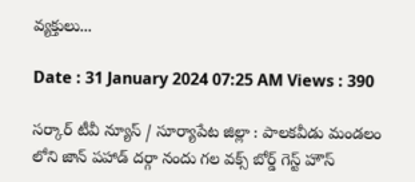వ్యక్తులు...

Date : 31 January 2024 07:25 AM Views : 390

సర్కార్ టీవీ న్యూస్ / సూర్యాపేట జిల్లా : పాలకవీడు మండలం లోని జాన్ పహాడ్ దర్గా నందు గల వక్స్ బోర్డ్ గెస్ట్ హౌస్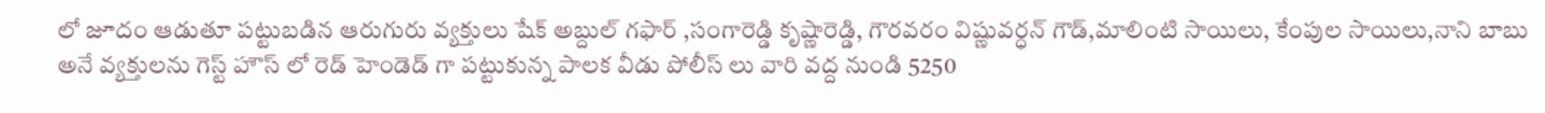లో జూదం ఆడుతూ పట్టుబడిన ఆరుగురు వ్యక్తులు షేక్ అబ్దుల్ గఫార్ ,సంగారెడ్డి కృష్ణారెడ్డి, గౌరవరం విష్ణువర్ధన్ గౌడ్,మాలింటి సాయిలు, కేంపుల సాయిలు,నాని బాబు అనే వ్యక్తులను గెస్ట్ హౌస్ లో రెడ్ హెండెడ్ గా పట్టుకున్న పాలక వీడు పోలీస్ లు వారి వద్ద నుండి 5250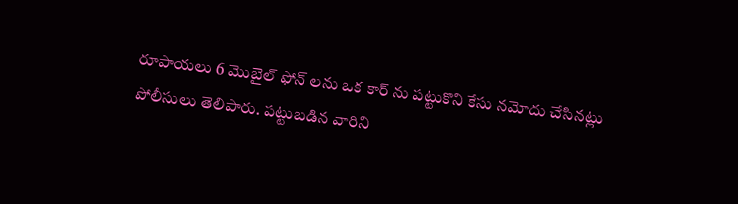రూపాయలు 6 మొబైల్ ఫోన్ లను ఒక కార్ ను పట్టుకొని కేసు నమోదు చేసినట్లు పోలీసులు తెలిపారు. పట్టుబడిన వారిని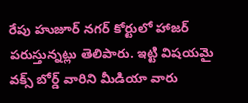రేపు హుజూర్ నగర్ కోర్టులో హాజర్ పరుస్తున్నట్లు తెలిపారు. ఇట్టి విషయమై వక్స్ బోర్డ్ వారిని మీడియా వారు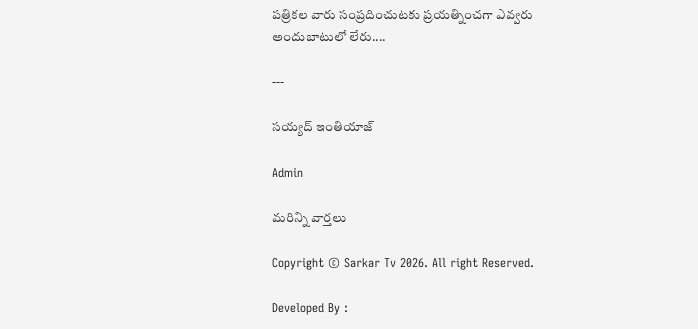పత్రికల వారు సంప్రదించుటకు ప్రయత్నించగా ఎవ్వరు అందుబాటులో లేరు....

---

సయ్యద్ ఇంతియాజ్

Admin

మరిన్ని వార్తలు

Copyright © Sarkar Tv 2026. All right Reserved.

Developed By :